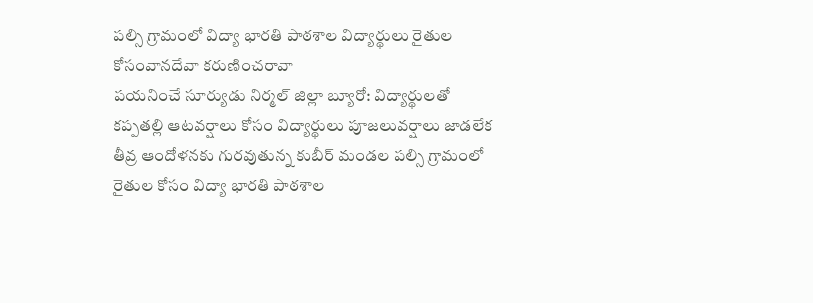పల్సి గ్రామంలో విద్యా భారతి పాఠశాల విద్యార్థులు రైతుల కోసంవానదేవా కరుణించరావా
పయనించే సూర్యుడు నిర్మల్ జిల్లా బ్యూరో: విద్యార్థులతో కప్పతల్లి ఆటవర్షాలు కోసం విద్యార్థులు పూజలువర్షాలు జాడలేక తీవ్ర ఆందోళనకు గురవుతున్న కుబీర్ మండల పల్సి గ్రామంలో రైతుల కోసం విద్యా భారతి పాఠశాల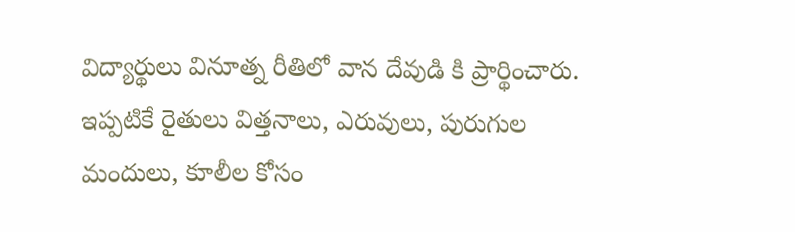విద్యార్థులు వినూత్న రీతిలో వాన దేవుడి కి ప్రార్థించారు. ఇప్పటికే రైతులు విత్తనాలు, ఎరువులు, పురుగుల మందులు, కూలీల కోసం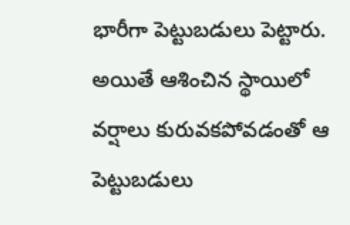భారీగా పెట్టుబడులు పెట్టారు. అయితే ఆశించిన స్థాయిలో వర్షాలు కురువకపోవడంతో ఆ పెట్టుబడులు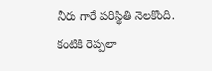నీరు గారే పరిస్థితి నెలకొంది. కంటికి రెప్పలా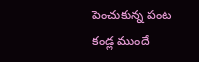పెంచుకున్న పంట కండ్ల ముందే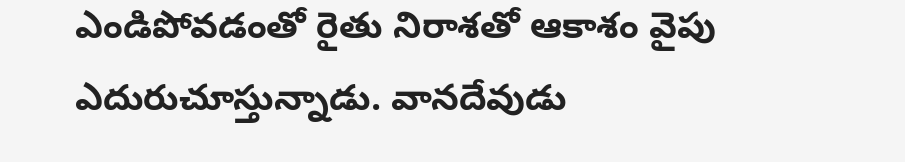ఎండిపోవడంతో రైతు నిరాశతో ఆకాశం వైపు ఎదురుచూస్తున్నాడు. వానదేవుడు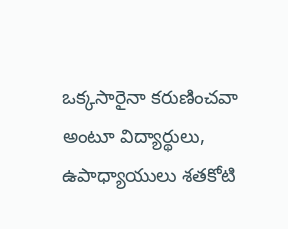ఒక్కసారైనా కరుణించవా అంటూ విద్యార్థులు, ఉపాధ్యాయులు శతకోటి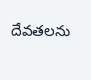దేవతలను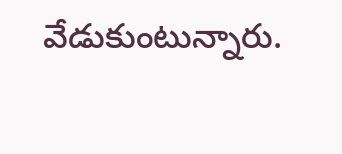వేడుకుంటున్నారు.